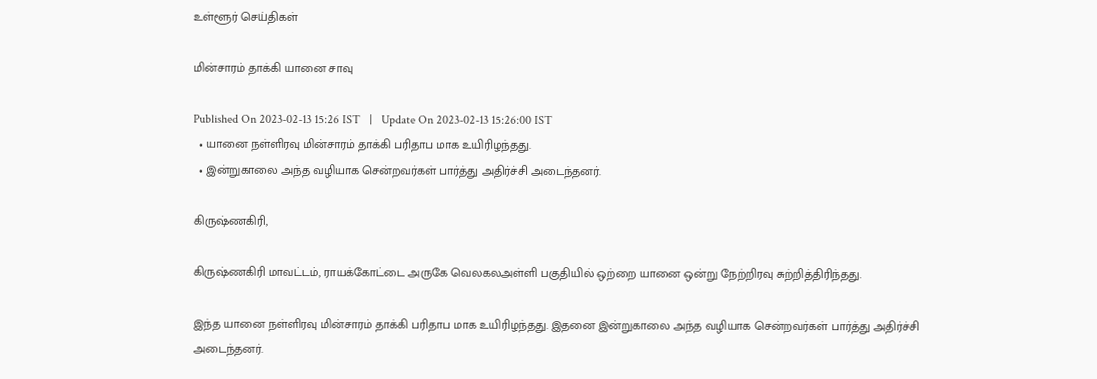உள்ளூர் செய்திகள்

மின்சாரம் தாக்கி யானை சாவு

Published On 2023-02-13 15:26 IST   |   Update On 2023-02-13 15:26:00 IST
  • யானை நள்ளிரவு மின்சாரம் தாக்கி பரிதாப மாக உயிரிழந்தது.
  • இன்றுகாலை அந்த வழியாக சென்றவர்கள் பார்த்து அதிர்ச்சி அடைந்தனர்.

கிருஷ்ணகிரி,

கிருஷ்ணகிரி மாவட்டம், ராயக்கோட்டை அருகே வெலகலஅள்ளி பகுதியில் ஒற்றை யானை ஒன்று நேற்றிரவு சுற்றித்திரிந்தது.

இந்த யானை நள்ளிரவு மின்சாரம் தாக்கி பரிதாப மாக உயிரிழந்தது. இதனை இன்றுகாலை அந்த வழியாக சென்றவர்கள் பார்த்து அதிர்ச்சி அடைந்தனர்.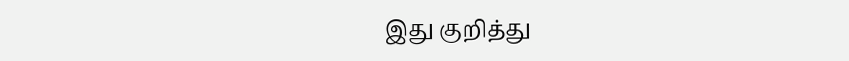இது குறித்து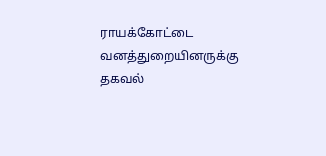ராயக்கோட்டை வனத்துறையினருக்கு தகவல்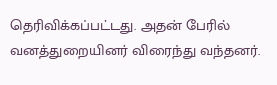தெரிவிக்கப்பட்டது. அதன் பேரில் வனத்துறையினர் விரைந்து வந்தனர்.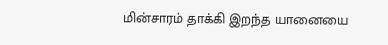மின்சாரம் தாக்கி இறந்த யானையை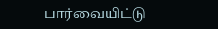பார்வையிட்டு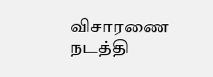விசாரணை நடத்தி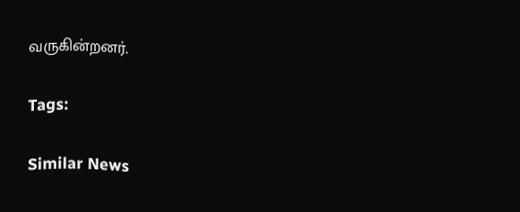வருகின்றனர்.

Tags:

Similar News